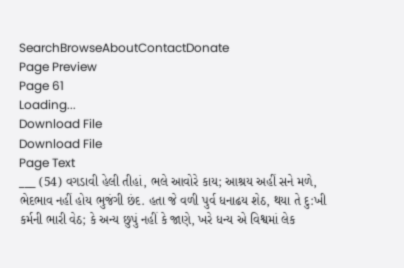SearchBrowseAboutContactDonate
Page Preview
Page 61
Loading...
Download File
Download File
Page Text
___ (54) વગડાવી હેલી તીહાં, ભલે આવોરે કાય; આશ્રય અહીં સને મળે, ભેદભાવ નહીં હોય ભુજંગી છંદ. હતા જે વળી પુર્વ ધનાઢય શેઠ, થયા તે દુ:ખી કર્મની ભારી વેઠ; કે અન્ય છુપું નહીં કે જાણે, ખરે ધન્ય એ વિશ્વમાં લેક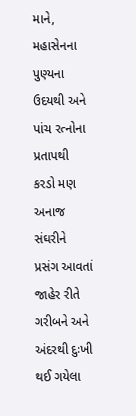માને, મહાસેનના પુણ્યના ઉદયથી અને પાંચ રત્નોના પ્રતાપથી કરડો મણ અનાજ સંઘરીને પ્રસંગ આવતાં જાહેર રીતે ગરીબને અને અંદરથી દુઃખી થઈ ગયેલા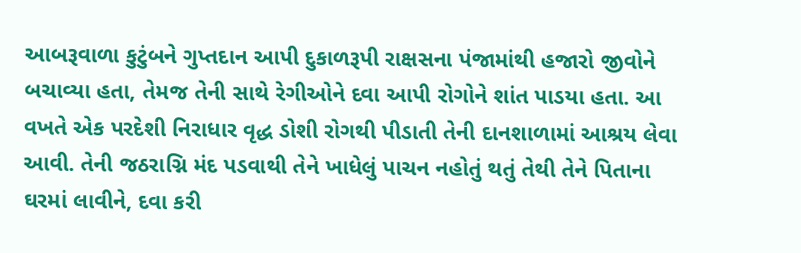આબરૂવાળા કુટુંબને ગુપ્તદાન આપી દુકાળરૂપી રાક્ષસના પંજામાંથી હજારો જીવોને બચાવ્યા હતા, તેમજ તેની સાથે રેગીઓને દવા આપી રોગોને શાંત પાડયા હતા. આ વખતે એક પરદેશી નિરાધાર વૃદ્ધ ડોશી રોગથી પીડાતી તેની દાનશાળામાં આશ્રય લેવા આવી. તેની જઠરાગ્નિ મંદ પડવાથી તેને ખાધેલું પાચન નહોતું થતું તેથી તેને પિતાના ઘરમાં લાવીને, દવા કરી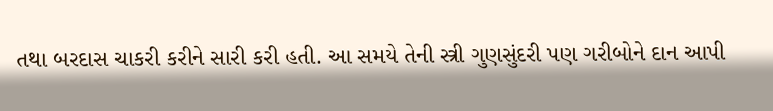તથા બરદાસ ચાકરી કરીને સારી કરી હતી. આ સમયે તેની સ્ત્રી ગુણસુંદરી પણ ગરીબોને દાન આપી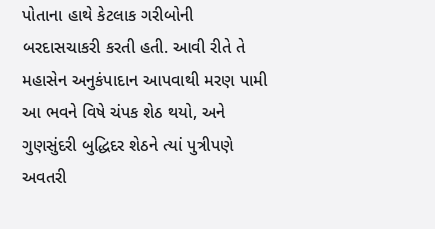પોતાના હાથે કેટલાક ગરીબોની બરદાસચાકરી કરતી હતી. આવી રીતે તે મહાસેન અનુકંપાદાન આપવાથી મરણ પામી આ ભવને વિષે ચંપક શેઠ થયો, અને ગુણસુંદરી બુદ્ધિદર શેઠને ત્યાં પુત્રીપણે અવતરી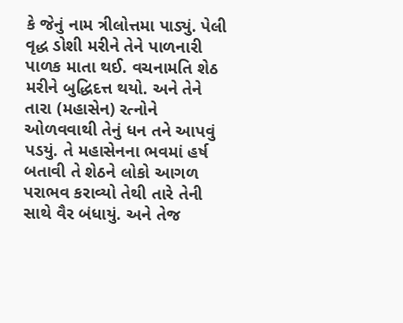કે જેનું નામ ત્રીલોત્તમા પાડ્યું. પેલી વૃદ્ધ ડોશી મરીને તેને પાળનારી પાળક માતા થઈ. વચનામતિ શેઠ મરીને બુદ્ધિદત્ત થયો. અને તેને તારા (મહાસેન) રત્નોને ઓળવવાથી તેનું ધન તને આપવું પડયું. તે મહાસેનના ભવમાં હર્ષ બતાવી તે શેઠને લોકો આગળ પરાભવ કરાવ્યો તેથી તારે તેની સાથે વૈર બંધાયું. અને તેજ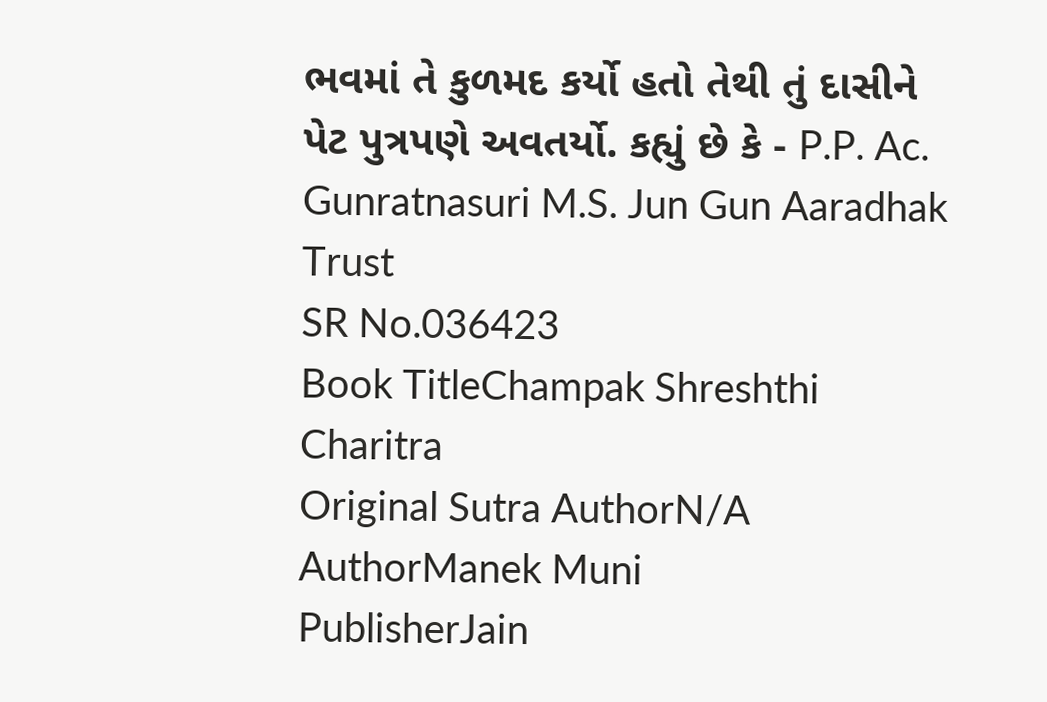ભવમાં તે કુળમદ કર્યો હતો તેથી તું દાસીને પેટ પુત્રપણે અવતર્યો. કહ્યું છે કે - P.P. Ac. Gunratnasuri M.S. Jun Gun Aaradhak Trust
SR No.036423
Book TitleChampak Shreshthi Charitra
Original Sutra AuthorN/A
AuthorManek Muni
PublisherJain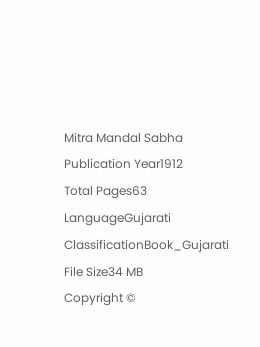Mitra Mandal Sabha
Publication Year1912
Total Pages63
LanguageGujarati
ClassificationBook_Gujarati
File Size34 MB
Copyright ©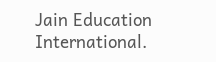Jain Education International.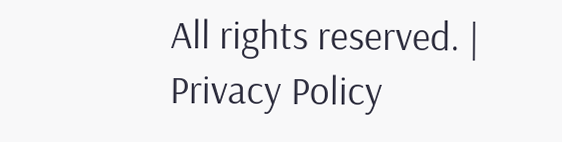All rights reserved. | Privacy Policy